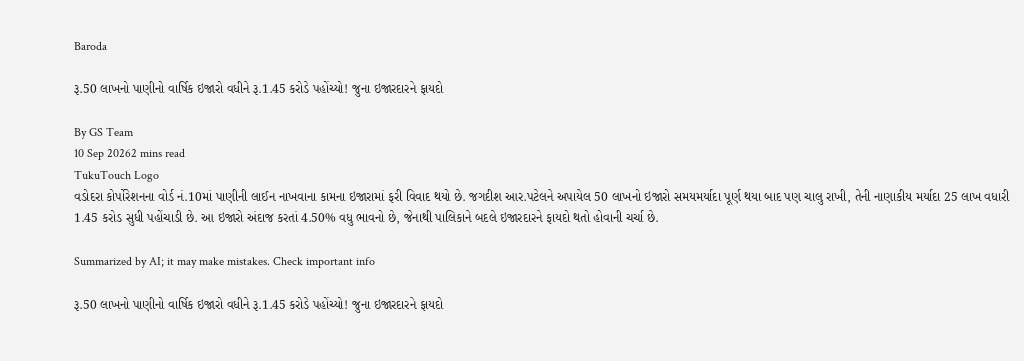Baroda

રૂ.50 લાખનો પાણીનો વાર્ષિક ઇજારો વધીને રૂ.1.45 કરોડે પહોંચ્યો! જુના ઇજારદારને ફાયદો

By GS Team
10 Sep 20262 mins read
TukuTouch Logo
વડોદરા કોર્પોરેશનના વોર્ડ નં.10માં પાણીની લાઈન નાખવાના કામના ઇજારામાં ફરી વિવાદ થયો છે. જગદીશ આર.પટેલને અપાયેલ 50 લાખનો ઇજારો સમયમર્યાદા પૂર્ણ થયા બાદ પણ ચાલુ રાખી, તેની નાણાકીય મર્યાદા 25 લાખ વધારી 1.45 કરોડ સુધી પહોંચાડી છે. આ ઇજારો અંદાજ કરતાં 4.50% વધુ ભાવનો છે, જેનાથી પાલિકાને બદલે ઇજારદારને ફાયદો થતો હોવાની ચર્ચા છે.

Summarized by AI; it may make mistakes. Check important info

રૂ.50 લાખનો પાણીનો વાર્ષિક ઇજારો વધીને રૂ.1.45 કરોડે પહોંચ્યો! જુના ઇજારદારને ફાયદો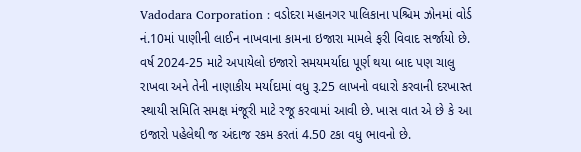Vadodara Corporation : વડોદરા મહાનગર પાલિકાના પશ્ચિમ ઝોનમાં વોર્ડ નં.10માં પાણીની લાઈન નાખવાના કામના ઇજારા મામલે ફરી વિવાદ સર્જાયો છે. વર્ષ 2024-25 માટે અપાયેલો ઇજારો સમયમર્યાદા પૂર્ણ થયા બાદ પણ ચાલુ રાખવા અને તેની નાણાકીય મર્યાદામાં વધુ રૂ.25 લાખનો વધારો કરવાની દરખાસ્ત સ્થાયી સમિતિ સમક્ષ મંજૂરી માટે રજૂ કરવામાં આવી છે. ખાસ વાત એ છે કે આ ઇજારો પહેલેથી જ અંદાજ રકમ કરતાં 4.50 ટકા વધુ ભાવનો છે.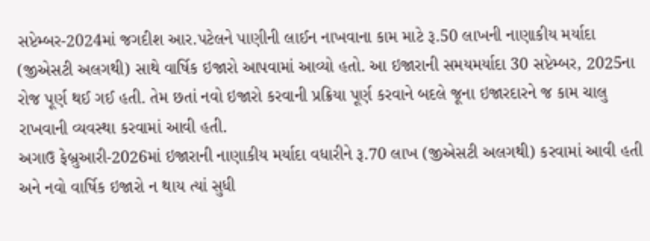સપ્ટેમ્બર-2024માં જગદીશ આર.પટેલને પાણીની લાઈન નાખવાના કામ માટે રૂ.50 લાખની નાણાકીય મર્યાદા (જીએસટી અલગથી) સાથે વાર્ષિક ઇજારો આપવામાં આવ્યો હતો. આ ઇજારાની સમયમર્યાદા 30 સપ્ટેમ્બર, 2025ના રોજ પૂર્ણ થઈ ગઈ હતી. તેમ છતાં નવો ઇજારો કરવાની પ્રક્રિયા પૂર્ણ કરવાને બદલે જૂના ઇજારદારને જ કામ ચાલુ રાખવાની વ્યવસ્થા કરવામાં આવી હતી.
અગાઉ ફેબ્રુઆરી-2026માં ઇજારાની નાણાકીય મર્યાદા વધારીને રૂ.70 લાખ (જીએસટી અલગથી) કરવામાં આવી હતી અને નવો વાર્ષિક ઇજારો ન થાય ત્યાં સુધી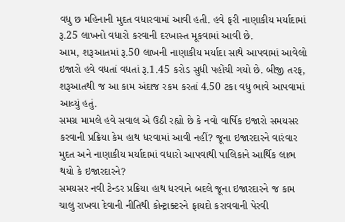વધુ છ મહિનાની મુદત વધારવામાં આવી હતી. હવે ફરી નાણાકીય મર્યાદામાં રૂ.25 લાખનો વધારો કરવાની દરખાસ્ત મૂકવામાં આવી છે.
આમ, શરૂઆતમાં રૂ.50 લાખની નાણાકીય મર્યાદા સાથે આપવામાં આવેલો ઇજારો હવે વધતાં વધતાં રૂ.1.45 કરોડ સુધી પહોંચી ગયો છે. બીજી તરફ, શરૂઆતથી જ આ કામ અંદાજ રકમ કરતાં 4.50 ટકા વધુ ભાવે આપવામાં આવ્યું હતું.
સમગ્ર મામલે હવે સવાલ એ ઉઠી રહ્યો છે કે નવો વાર્ષિક ઇજારો સમયસર કરવાની પ્રક્રિયા કેમ હાથ ધરવામાં આવી નહીં? જૂના ઇજારદારને વારંવાર મુદત અને નાણાકીય મર્યાદામાં વધારો આપવાથી પાલિકાને આર્થિક લાભ થયો કે ઇજારદારને?
સમયસર નવી ટેન્ડર પ્રક્રિયા હાથ ધરવાને બદલે જૂના ઇજારદારને જ કામ ચાલુ રાખવા દેવાની નીતિથી કોન્ટ્રાક્ટરને ફાયદો કરાવવાની પેરવી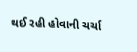થઈ રહી હોવાની ચર્ચા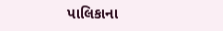પાલિકાના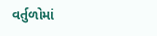વર્તુળોમાં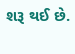શરૂ થઈ છે.